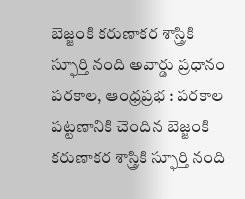బెజ్జంకి కరుణాకర శాస్త్రికి స్ఫూర్తి నంది అవార్డు ప్రధానం
పరకాల, ఆంధ్రప్రభ : పరకాల పట్టణానికి చెందిన బెజ్జంకి కరుణాకర శాస్త్రికి స్ఫూర్తి నంది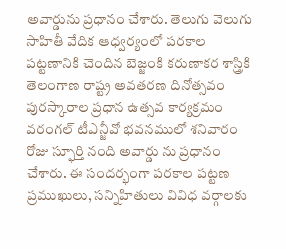అవార్డును ప్రధానం చేశారు. తెలుగు వెలుగు సాహితీ వేదిక ఆధ్వర్యంలో పరకాల పట్టణానికి చెందిన బెజ్జంకి కరుణాకర శాస్త్రికి తెలంగాణ రాష్ట్ర అవతరణ దినోత్సవం పురస్కారాల ప్రధాన ఉత్సవ కార్యక్రమం వరంగల్ టీఎన్జీవో భవనములో శనివారం రోజు స్ఫూర్తి నంది అవార్డు ను ప్రధానం చేశారు. ఈ సందర్భంగా పరకాల పట్టణ ప్రముఖులు, సన్నిహితులు వివిధ వర్గాలకు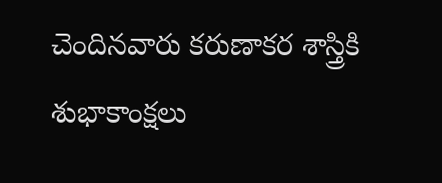చెందినవారు కరుణాకర శాస్త్రికి శుభాకాంక్షలు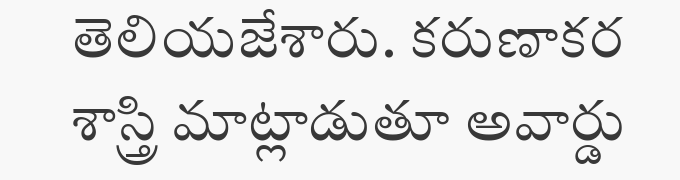తెలియజేశారు. కరుణాకర శాస్త్రి మాట్లాడుతూ అవార్డు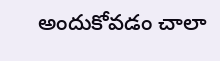అందుకోవడం చాలా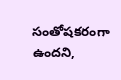సంతోషకరంగా ఉందని,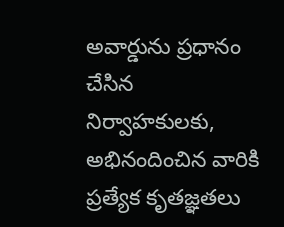అవార్డును ప్రధానం చేసిన నిర్వాహకులకు, అభినందించిన వారికి ప్రత్యేక కృతజ్ఞతలు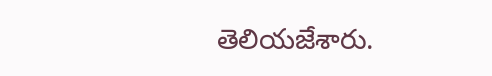తెలియజేశారు.